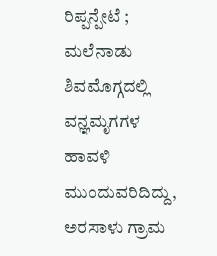ರಿಪ್ಪನ್ಪೇಟೆ ; ಮಲೆನಾಡು ಶಿವಮೊಗ್ಗದಲ್ಲಿ ವನ್ಞಮೃಗಗಳ ಹಾವಳಿ ಮುಂದುವರಿದಿದ್ದು, ಅರಸಾಳು ಗ್ರಾಮ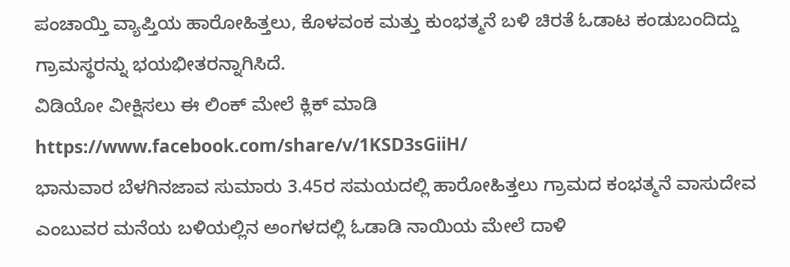ಪಂಚಾಯ್ತಿ ವ್ಯಾಪ್ತಿಯ ಹಾರೋಹಿತ್ತಲು, ಕೊಳವಂಕ ಮತ್ತು ಕುಂಭತ್ಮನೆ ಬಳಿ ಚಿರತೆ ಓಡಾಟ ಕಂಡುಬಂದಿದ್ದು ಗ್ರಾಮಸ್ಥರನ್ನು ಭಯಭೀತರನ್ನಾಗಿಸಿದೆ.
ವಿಡಿಯೋ ವೀಕ್ಷಿಸಲು ಈ ಲಿಂಕ್ ಮೇಲೆ ಕ್ಲಿಕ್ ಮಾಡಿ https://www.facebook.com/share/v/1KSD3sGiiH/
ಭಾನುವಾರ ಬೆಳಗಿನಜಾವ ಸುಮಾರು 3.45ರ ಸಮಯದಲ್ಲಿ ಹಾರೋಹಿತ್ತಲು ಗ್ರಾಮದ ಕಂಭತ್ಮನೆ ವಾಸುದೇವ ಎಂಬುವರ ಮನೆಯ ಬಳಿಯಲ್ಲಿನ ಅಂಗಳದಲ್ಲಿ ಓಡಾಡಿ ನಾಯಿಯ ಮೇಲೆ ದಾಳಿ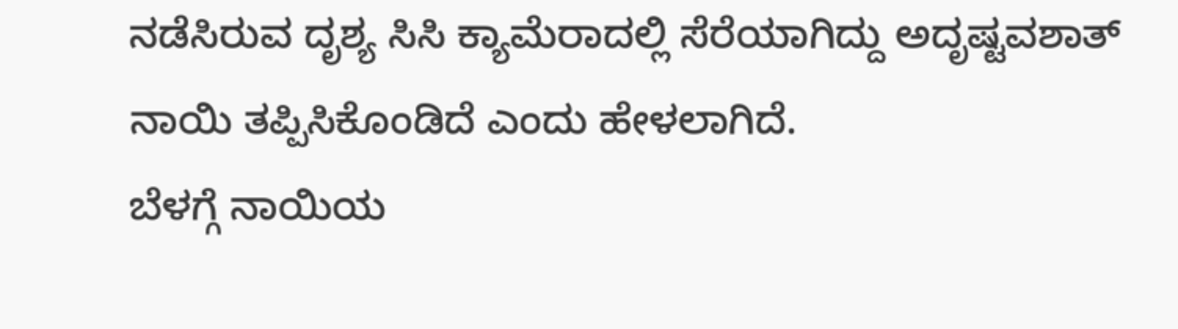ನಡೆಸಿರುವ ದೃಶ್ಯ ಸಿಸಿ ಕ್ಯಾಮೆರಾದಲ್ಲಿ ಸೆರೆಯಾಗಿದ್ದು ಅದೃಷ್ಟವಶಾತ್ ನಾಯಿ ತಪ್ಪಿಸಿಕೊಂಡಿದೆ ಎಂದು ಹೇಳಲಾಗಿದೆ.
ಬೆಳಗ್ಗೆ ನಾಯಿಯ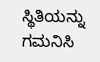ಸ್ಥಿತಿಯನ್ನು ಗಮನಿಸಿ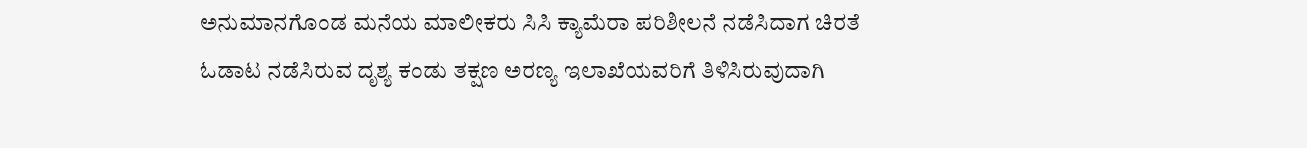ಅನುಮಾನಗೊಂಡ ಮನೆಯ ಮಾಲೀಕರು ಸಿಸಿ ಕ್ಯಾಮೆರಾ ಪರಿಶೀಲನೆ ನಡೆಸಿದಾಗ ಚಿರತೆ ಓಡಾಟ ನಡೆಸಿರುವ ದೃಶ್ಯ ಕಂಡು ತಕ್ಷಣ ಅರಣ್ಯ ಇಲಾಖೆಯವರಿಗೆ ತಿಳಿಸಿರುವುದಾಗಿ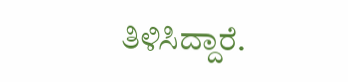ತಿಳಿಸಿದ್ದಾರೆ.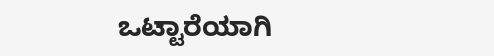ಒಟ್ಟಾರೆಯಾಗಿ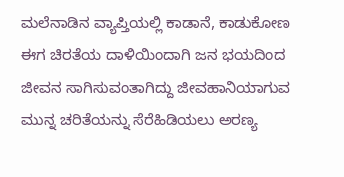ಮಲೆನಾಡಿನ ವ್ಯಾಪ್ತಿಯಲ್ಲಿ ಕಾಡಾನೆ, ಕಾಡುಕೋಣ ಈಗ ಚಿರತೆಯ ದಾಳಿಯಿಂದಾಗಿ ಜನ ಭಯದಿಂದ ಜೀವನ ಸಾಗಿಸುವಂತಾಗಿದ್ದು ಜೀವಹಾನಿಯಾಗುವ ಮುನ್ನ ಚರಿತೆಯನ್ನು ಸೆರೆಹಿಡಿಯಲು ಅರಣ್ಯ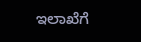ಇಲಾಖೆಗೆ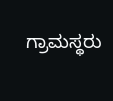ಗ್ರಾಮಸ್ಥರು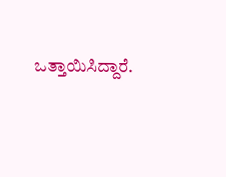ಒತ್ತಾಯಿಸಿದ್ದಾರೆ.